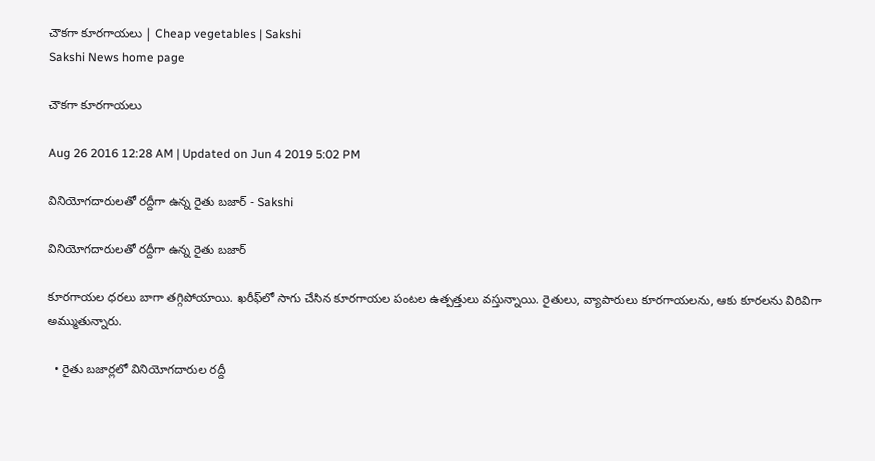చౌకగా కూరగాయలు | Cheap vegetables | Sakshi
Sakshi News home page

చౌకగా కూరగాయలు

Aug 26 2016 12:28 AM | Updated on Jun 4 2019 5:02 PM

వినియోగదారులతో రద్దీగా ఉన్న రైతు బజార్‌ - Sakshi

వినియోగదారులతో రద్దీగా ఉన్న రైతు బజార్‌

కూరగాయల ధరలు బాగా తగ్గిపోయాయి. ఖరీఫ్‌లో సాగు చేసిన కూరగాయల పంటల ఉత్పత్తులు వస్తున్నాయి. రైతులు, వ్యాపారులు కూరగాయలను, ఆకు కూరలను విరివిగా అమ్ముతున్నారు.

  • రైతు బజార్లలో వినియోగదారుల రద్దీ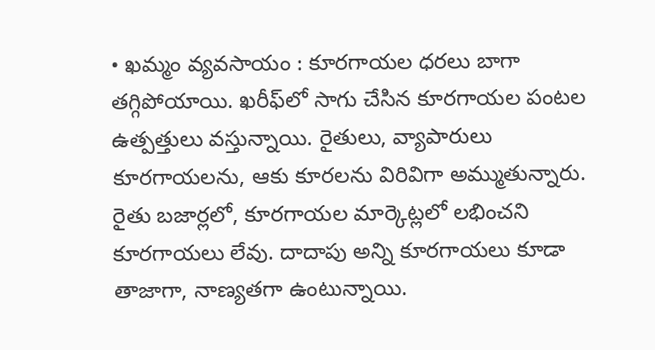• ఖమ్మం వ్యవసాయం : కూరగాయల ధరలు బాగా తగ్గిపోయాయి. ఖరీఫ్‌లో సాగు చేసిన కూరగాయల పంటల ఉత్పత్తులు వస్తున్నాయి. రైతులు, వ్యాపారులు కూరగాయలను, ఆకు కూరలను విరివిగా అమ్ముతున్నారు. రైతు బజార్లలో, కూరగాయల మార్కెట్లలో లభించని కూరగాయలు లేవు. దాదాపు అన్ని కూరగాయలు కూడా తాజాగా, నాణ్యతగా ఉంటున్నాయి.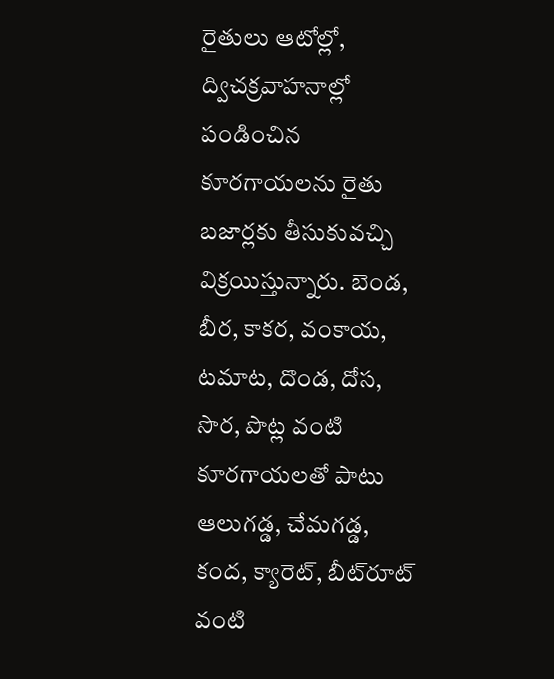రైతులు ఆటోల్లో, ద్విచక్రవాహనాల్లో పండించిన కూరగాయలను రైతు బజార్లకు తీసుకువచ్చి విక్రయిస్తున్నారు. బెండ, బీర, కాకర, వంకాయ, టమాట, దొండ, దోస, సొర, పొట్ల వంటి కూరగాయలతో పాటు ఆలుగడ్డ, చేమగడ్డ, కంద, క్యారెట్, బీట్‌రూట్‌ వంటి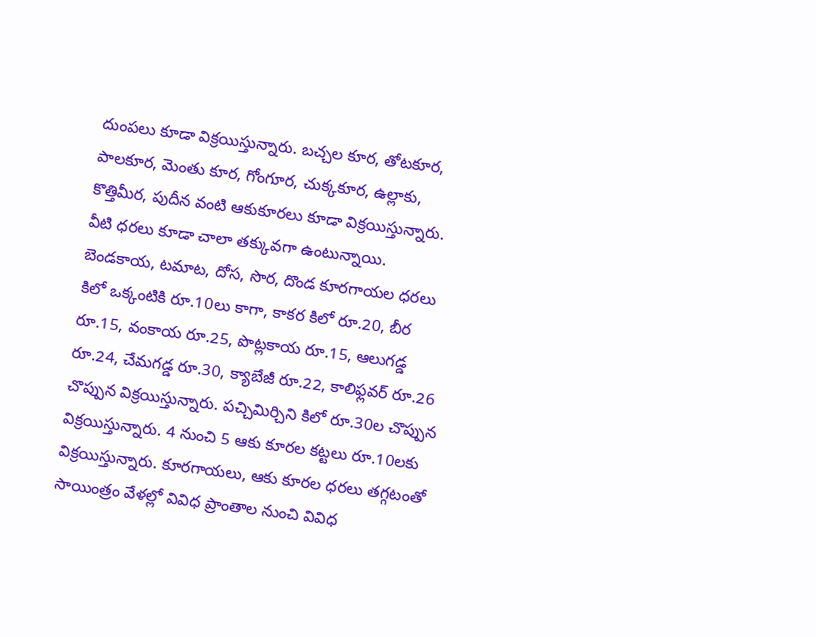దుంపలు కూడా విక్రయిస్తున్నారు. బచ్చల కూర, తోటకూర, పాలకూర, మెంతు కూర, గోంగూర, చుక్కకూర, ఉల్లాకు, కొత్తిమీర, పుదీన వంటి ఆకుకూరలు కూడా విక్రయిస్తున్నారు. వీటి ధరలు కూడా చాలా తక్కువగా ఉంటున్నాయి. బెండకాయ, టమాట, దోస, సొర, దొండ కూరగాయల ధరలు కిలో ఒక్కంటికి రూ.10లు కాగా, కాకర కిలో రూ.20, బీర రూ.15, వంకాయ రూ.25, పొట్లకాయ రూ.15, ఆలుగడ్డ రూ.24, చేమగడ్డ రూ.30, క్యాబేజీ రూ.22, కాలిఫ్లవర్‌ రూ.26 చొప్పున విక్రయిస్తున్నారు. పచ్చిమిర్చిని కిలో రూ.30ల చొప్పున విక్రయిస్తున్నారు. 4 నుంచి 5 ఆకు కూరల కట్టలు రూ.10లకు విక్రయిస్తున్నారు. కూరగాయలు, ఆకు కూరల ధరలు తగ్గటంతో సాయింత్రం వేళల్లో వివిధ ప్రాంతాల నుంచి వివిధ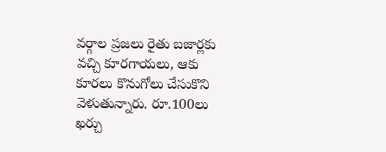వర్గాల ప్రజలు రైతు బజార్లకు వచ్చి కూరగాయలు, ఆకు కూరలు కొనుగోలు చేసుకొని వెళుతున్నారు. రూ.100లు ఖర్చు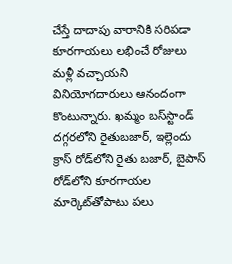చేస్తే దాదాపు వారానికి సరిపడా కూరగాయలు లభించే రోజులు మళ్లీ వచ్చాయని వినియోగదారులు ఆనందంగా కొంటున్నారు. ఖమ్మం బస్‌స్టాండ్‌ దగ్గరలోని రైతుబజార్, ఇల్లెందు క్రాస్‌ రోడ్‌లోని రైతు బజార్, బైపాస్‌ రోడ్‌లోని కూరగాయల మార్కెట్‌తోపాటు పలు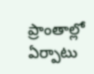ప్రాంతాల్లో ఏర్పాటు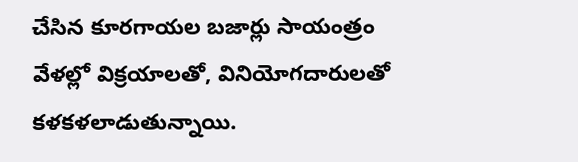చేసిన కూరగాయల బజార్లు సాయంత్రం వేళల్లో విక్రయాలతో, వినియోగదారులతో కళకళలాడుతున్నాయి.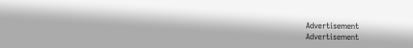Advertisement
Advertisement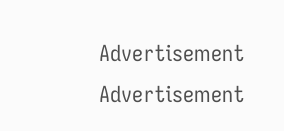Advertisement
Advertisement